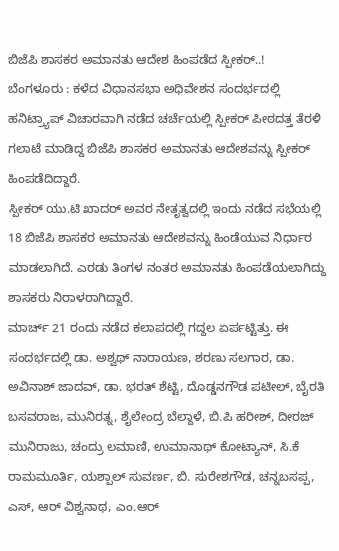ಬಿಜೆಪಿ ಶಾಸಕರ ಅಮಾನತು ಆದೇಶ ಹಿಂಪಡೆದ ಸ್ಪೀಕರ್..!
ಬೆಂಗಳೂರು : ಕಳೆದ ವಿಧಾನಸಭಾ ಅಧಿವೇಶನ ಸಂದರ್ಭದಲ್ಲಿ ಹನಿಟ್ರ್ಯಾಪ್ ವಿಚಾರವಾಗಿ ನಡೆದ ಚರ್ಚೆಯಲ್ಲಿ ಸ್ಪೀಕರ್ ಪೀಠದತ್ತ ತೆರಳಿ ಗಲಾಟೆ ಮಾಡಿದ್ದ ಬಿಜೆಪಿ ಶಾಸಕರ ಅಮಾನತು ಆದೇಶವನ್ನು ಸ್ಪೀಕರ್ ಹಿಂಪಡೆದಿದ್ದಾರೆ.
ಸ್ಪೀಕರ್ ಯು.ಟಿ ಖಾದರ್ ಅವರ ನೇತೃತ್ವದಲ್ಲಿ ಇಂದು ನಡೆದ ಸಭೆಯಲ್ಲಿ 18 ಬಿಜೆಪಿ ಶಾಸಕರ ಅಮಾನತು ಆದೇಶವನ್ನು ಹಿಂಡೆಯುವ ನಿರ್ಧಾರ ಮಾಡಲಾಗಿದೆ. ಎರಡು ತಿಂಗಳ ನಂತರ ಅಮಾನತು ಹಿಂಪಡೆಯಲಾಗಿದ್ದು ಶಾಸಕರು ನಿರಾಳರಾಗಿದ್ದಾರೆ.
ಮಾರ್ಚ್ 21 ರಂದು ನಡೆದ ಕಲಾಪದಲ್ಲಿ ಗದ್ದಲ ಏರ್ಪಟ್ಟಿತ್ತು. ಈ ಸಂದರ್ಭದಲ್ಲಿ ಡಾ. ಅಶ್ವಥ್ ನಾರಾಯಣ, ಶರಣು ಸಲಗಾರ, ಡಾ. ಅವಿನಾಶ್ ಜಾದವ್, ಡಾ. ಭರತ್ ಶೆಟ್ಟಿ, ದೊಡ್ಡನಗೌಡ ಪಟೀಲ್, ಬೈರತಿ ಬಸವರಾಜ, ಮುನಿರತ್ನ, ಶೈಲೇಂದ್ರ ಬೆಲ್ದಾಳೆ, ಬಿ.ಪಿ ಹರೀಶ್, ದೀರಜ್ ಮುನಿರಾಜು, ಚಂದ್ರು ಲಮಾಣಿ, ಉಮಾನಾಥ್ ಕೋಟ್ಯಾನ್, ಸಿ.ಕೆ ರಾಮಮೂರ್ತಿ, ಯಶ್ಪಾಲ್ ಸುವರ್ಣ, ಬಿ. ಸುರೇಶಗೌಡ, ಚನ್ನಬಸಪ್ಪ, ಎಸ್, ಆರ್ ವಿಶ್ವನಾಥ, ಎಂ.ಆರ್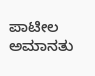ಪಾಟೀಲ ಅಮಾನತು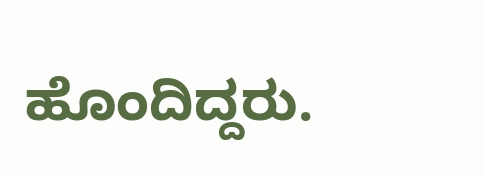ಹೊಂದಿದ್ದರು.